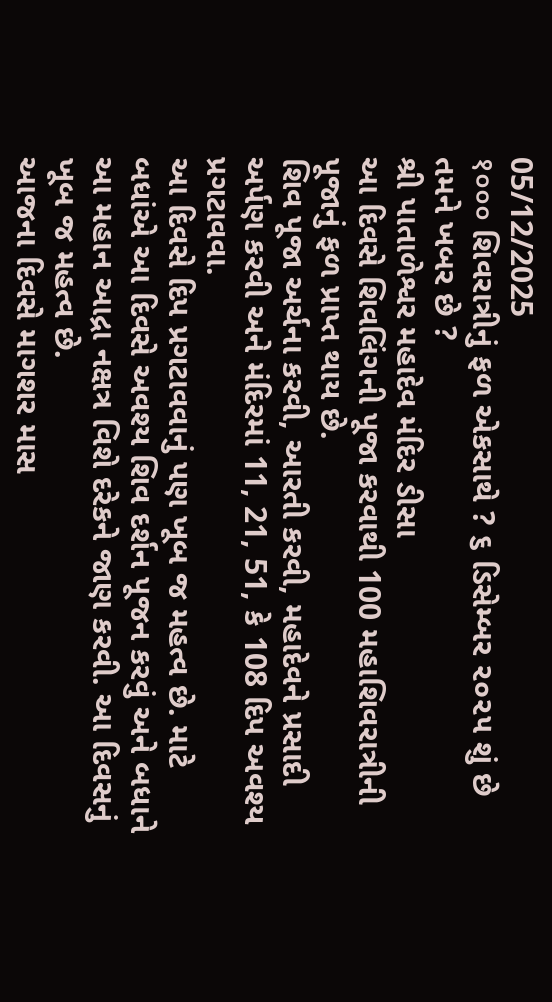05/12/2025
१००० શિવરાત્રીનું ફળ એકસાથે ? ૬ ડિસેમ્બર ૨૦૨૫ શું છે તમને ખબર છે ?
શ્રી પાતાળેશ્વર મહાદેવ મંદિર ડીસા
આ દિવસે શિવલિંગની પૂજા કરવાથી 100 મહાશિવરાત્રીની પૂજાનું ફળ પ્રાપ્ત થાય છે.
શિવ પૂજા અર્ચના કરવી, આરતી કરવી, મહાદેવને પ્રસાદી અર્પણ કરવી અને મંદિરમાં 11, 21, 51, કે 108 દિપ અવશ્ય પ્રગટાવવા.
આ દિવસે દિપ પ્રગટાવવાનું પણ ખૂબ જ મહત્વ છે. માટે બધાંએ આ દિવસે અવશ્ય શિવ દર્શન પૂજન કરવું અને બધાને આ મહાન આદ્રા નક્ષત્ર વિશે દરેકને જાણ કરવી. આ દિવસનું ખૂબ જ મહત્વ છે.
આજના દિવસે માગશર માસ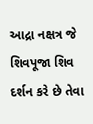આદ્રા નક્ષત્ર જે શિવપૂજા શિવ દર્શન કરે છે તેવા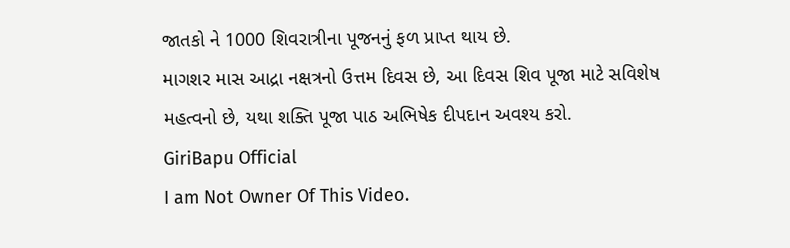જાતકો ને 1000 શિવરાત્રીના પૂજનનું ફળ પ્રાપ્ત થાય છે.
માગશર માસ આદ્રા નક્ષત્રનો ઉત્તમ દિવસ છે, આ દિવસ શિવ પૂજા માટે સવિશેષ મહત્વનો છે, યથા શક્તિ પૂજા પાઠ અભિષેક દીપદાન અવશ્ય કરો.
GiriBapu Official
I am Not Owner Of This Video.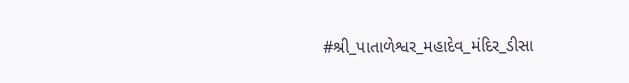#શ્રી_પાતાળેશ્વર_મહાદેવ_મંદિર_ડીસા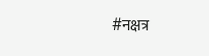#नक्षत्र